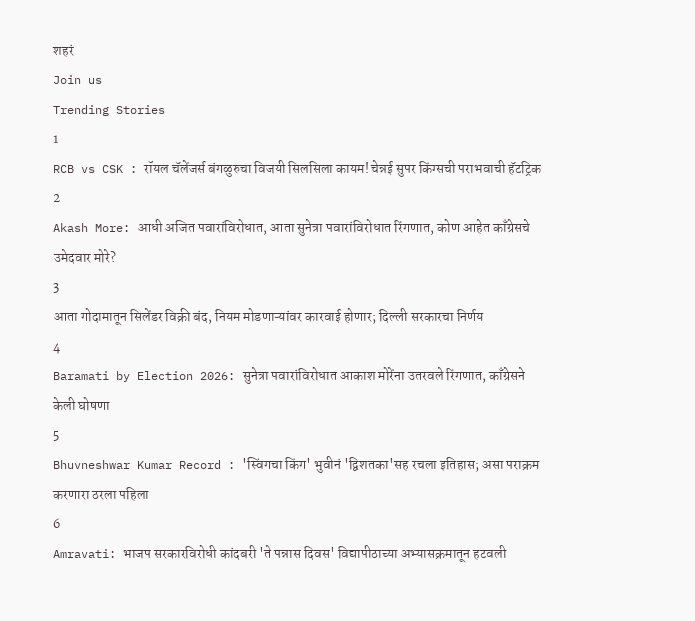शहरं
Join us
Trending Stories
1
RCB vs CSK : रॉयल चॅलेंजर्स बंगळुरुचा विजयी सिलसिला कायम! चेन्नई सुपर किंग्सची पराभवाची हॅटट्रिक
2
Akash More: आधी अजित पवारांविरोधात, आता सुनेत्रा पवारांविरोधात रिंगणात, कोण आहेत काँग्रेसचे उमेदवार मोरे?
3
आता गोदामातून सिलेंडर विक्री बंद, नियम मोडणाऱ्यांवर कारवाई होणार; दिल्ली सरकारचा निर्णय
4
Baramati by Election 2026: सुनेत्रा पवारांविरोधात आकाश मोरेंना उतरवले रिंगणात, काँग्रेसने केली घोषणा
5
Bhuvneshwar Kumar Record : 'स्विंगचा किंग' भुवीनं 'द्विशतका'सह रचला इतिहास; असा पराक्रम करणारा ठरला पहिला
6
Amravati: भाजप सरकारविरोधी कांदबरी 'ते पन्नास दिवस' विद्यापीठाच्या अभ्यासक्रमातून हटवली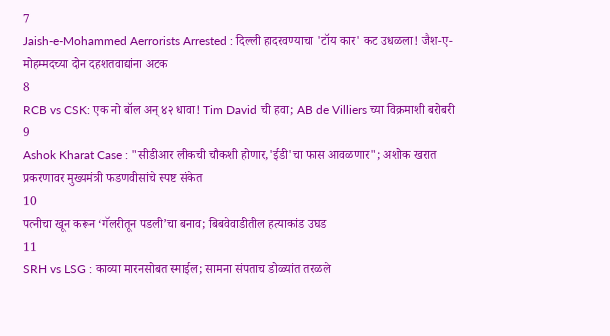7
Jaish-e-Mohammed Aerrorists Arrested : दिल्ली हादरवण्याचा 'टॉय कार' कट उधळला! जैश-ए-मोहम्मदच्या दोन दहशतवाद्यांना अटक
8
RCB vs CSK: एक नो बॉल अन् ४२ धावा! Tim David ची हवा; AB de Villiers च्या विक्रमाशी बरोबरी
9
Ashok Kharat Case : "सीडीआर लीकची चौकशी होणार,'ईडी'चा फास आवळणार"; अशोक खरात प्रकरणावर मुख्यमंत्री फडणवीसांचे स्पष्ट संकेत
10
पत्नीचा खून करून ‘गॅलरीतून पडली’चा बनाव; बिबवेवाडीतील हत्याकांड उघड
11
SRH vs LSG : काव्या मारनसोबत स्माईल; सामना संपताच डोळ्यांत तरळले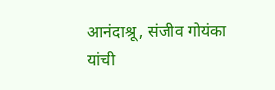आनंदाश्रू, संजीव गोयंका यांची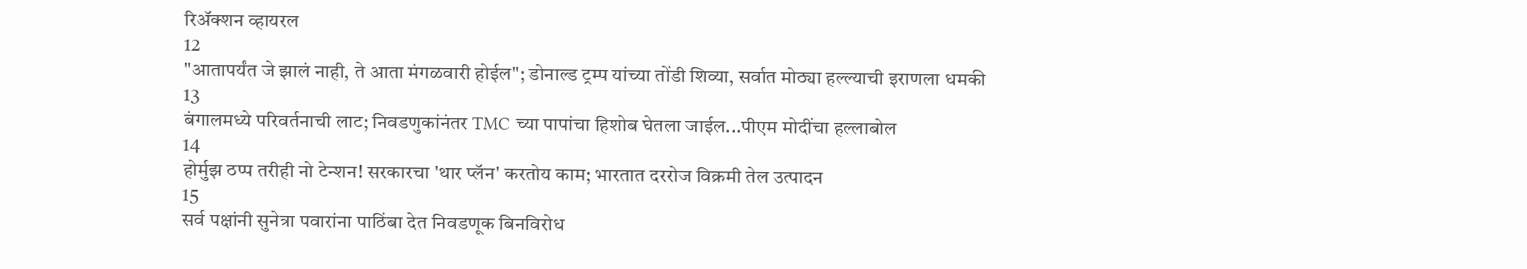रिॲक्शन व्हायरल
12
"आतापर्यंत जे झालं नाही, ते आता मंगळवारी होईल"; डोनाल्ड ट्रम्प यांच्या तोंडी शिव्या, सर्वात मोठ्या हल्ल्याची इराणला धमकी
13
बंगालमध्ये परिवर्तनाची लाट; निवडणुकांनंतर TMC च्या पापांचा हिशोब घेतला जाईल...पीएम मोदींचा हल्लाबोल
14
होर्मुझ ठप्प तरीही नो टेन्शन! सरकारचा 'थार प्लॅन' करतोय काम; भारतात दररोज विक्रमी तेल उत्पादन
15
सर्व पक्षांनी सुनेत्रा पवारांना पाठिंबा देत निवडणूक बिनविरोध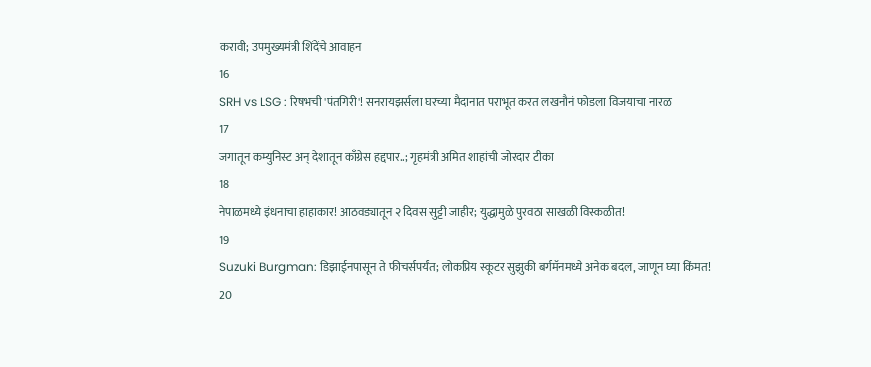करावी; उपमुख्यमंत्री शिंदेंचे आवाहन
16
SRH vs LSG : रिषभची 'पंतगिरी'! सनरायझर्सला घरच्या मैदानात पराभूत करत लखनौनं फोडला विजयाचा नारळ
17
जगातून कम्युनिस्ट अन् देशातून काँग्रेस हद्दपार..; गृहमंत्री अमित शाहांची जोरदार टीका
18
नेपाळमध्ये इंधनाचा हाहाकार! आठवड्यातून २ दिवस सुट्टी जाहीर; युद्धामुळे पुरवठा साखळी विस्कळीत!
19
Suzuki Burgman: डिझाईनपासून ते फीचर्सपर्यंत; लोकप्रिय स्कूटर सुझुकी बर्गमॅनमध्ये अनेक बदल, जाणून घ्या किंमत!
20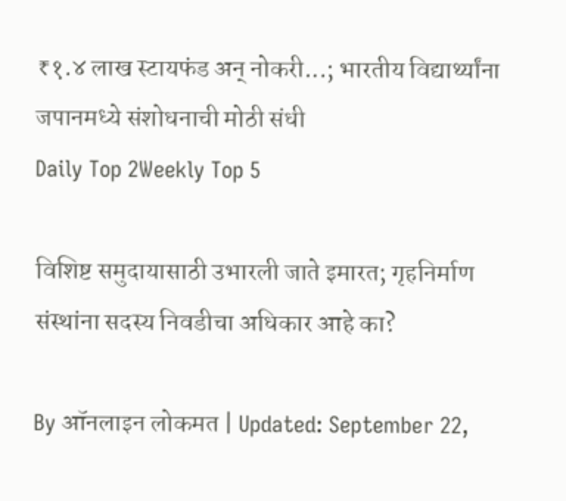₹१.४ लाख स्टायफंड अन् नोकरी...; भारतीय विद्यार्थ्यांना जपानमध्ये संशोधनाची मोठी संधी
Daily Top 2Weekly Top 5

विशिष्ट समुदायासाठी उभारली जाते इमारत; गृहनिर्माण संस्थांना सदस्य निवडीचा अधिकार आहे का?

By ऑनलाइन लोकमत | Updated: September 22,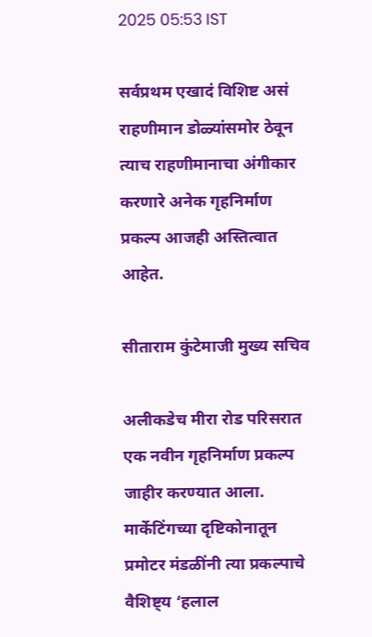2025 05:53 IST

सर्वप्रथम एखादं विशिष्ट असं राहणीमान डोळ्यांसमोर ठेवून त्याच राहणीमानाचा अंगीकार करणारे अनेक गृहनिर्माण प्रकल्प आजही अस्तित्वात आहेत.

सीताराम कुंटेमाजी मुख्य सचिव

अलीकडेच मीरा रोड परिसरात एक नवीन गृहनिर्माण प्रकल्प जाहीर करण्यात आला. मार्केटिंगच्या दृष्टिकोनातून प्रमोटर मंडळींनी त्या प्रकल्पाचे वैशिष्ट्य ‘हलाल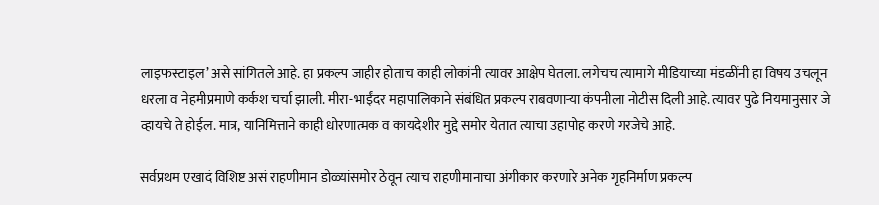लाइफस्टाइल’ असे सांगितले आहे. हा प्रकल्प जाहीर होताच काही लोकांनी त्यावर आक्षेप घेतला. लगेचच त्यामागे मीडियाच्या मंडळींनी हा विषय उचलून धरला व नेहमीप्रमाणे कर्कश चर्चा झाली. मीरा-भाईंदर महापालिकाने संबंधित प्रकल्प राबवणाऱ्या कंपनीला नोटीस दिली आहे. त्यावर पुढे नियमानुसार जे व्हायचे ते होईल. मात्र, यानिमित्ताने काही धोरणात्मक व कायदेशीर मुद्दे समोर येतात त्याचा उहापोह करणे गरजेचे आहे.

सर्वप्रथम एखादं विशिष्ट असं राहणीमान डोळ्यांसमोर ठेवून त्याच राहणीमानाचा अंगीकार करणारे अनेक गृहनिर्माण प्रकल्प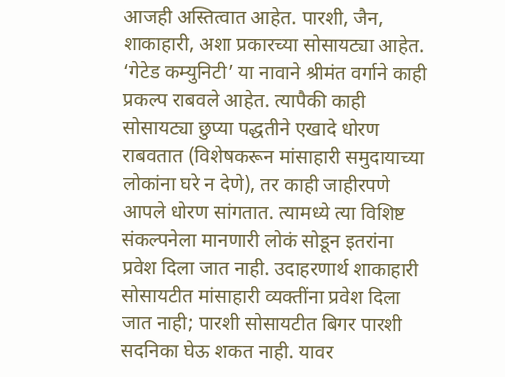आजही अस्तित्वात आहेत. पारशी, जैन, शाकाहारी, अशा प्रकारच्या सोसायट्या आहेत. ‘गेटेड कम्युनिटी’ या नावाने श्रीमंत वर्गाने काही प्रकल्प राबवले आहेत. त्यापैकी काही सोसायट्या छुप्या पद्धतीने एखादे धोरण राबवतात (विशेषकरून मांसाहारी समुदायाच्या लोकांना घरे न देणे), तर काही जाहीरपणे आपले धोरण सांगतात. त्यामध्ये त्या विशिष्ट संकल्पनेला मानणारी लोकं सोडून इतरांना प्रवेश दिला जात नाही. उदाहरणार्थ शाकाहारी सोसायटीत मांसाहारी व्यक्तींना प्रवेश दिला जात नाही; पारशी सोसायटीत बिगर पारशी सदनिका घेऊ शकत नाही. यावर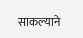साकल्याने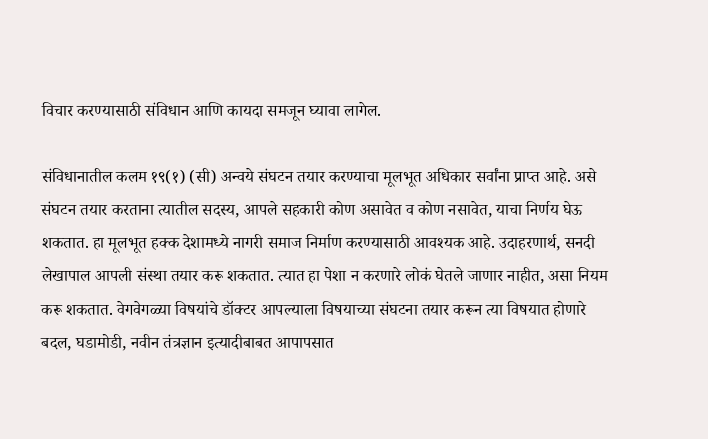विचार करण्यासाठी संविधान आणि कायदा समजून घ्यावा लागेल.

संविधानातील कलम १९(१) (सी) अन्वये संघटन तयार करण्याचा मूलभूत अधिकार सर्वांना प्राप्त आहे. असे संघटन तयार करताना त्यातील सदस्य, आपले सहकारी कोण असावेत व कोण नसावेत, याचा निर्णय घेऊ शकतात. हा मूलभूत हक्क देशामध्ये नागरी समाज निर्माण करण्यासाठी आवश्यक आहे. उदाहरणार्थ, सनदी लेखापाल आपली संस्था तयार करू शकतात. त्यात हा पेशा न करणारे लोकं घेतले जाणार नाहीत, असा नियम करू शकतात. वेगवेगळ्या विषयांचे डॉक्टर आपल्याला विषयाच्या संघटना तयार करून त्या विषयात होणारे बदल, घडामोडी, नवीन तंत्रज्ञान इत्यादीबाबत आपापसात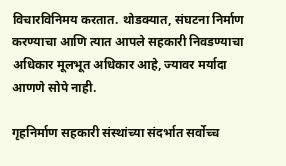विचारविनिमय करतात. थोडक्यात, संघटना निर्माण करण्याचा आणि त्यात आपले सहकारी निवडण्याचा अधिकार मूलभूत अधिकार आहे, ज्यावर मर्यादा आणणे सोपे नाही.

गृहनिर्माण सहकारी संस्थांच्या संदर्भात सर्वोच्च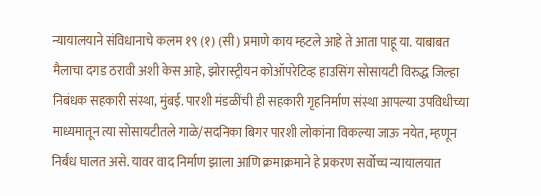न्यायालयाने संविधानाचे कलम १९ (१) (सी) प्रमाणे काय म्हटले आहे ते आता पाहू या. याबाबत मैलाचा दगड ठरावी अशी केस आहे, झोरास्ट्रीयन कोऑपरेटिव्ह हाउसिंग सोसायटी विरुद्ध जिल्हा निबंधक सहकारी संस्था, मुंबई. पारशी मंडळींची ही सहकारी गृहनिर्माण संस्था आपल्या उपविधीच्या माध्यमातून त्या सोसायटीतले गाळे/सदनिका बिगर पारशी लोकांना विकल्या जाऊ नयेत, म्हणून निर्बंध घालत असे. यावर वाद निर्माण झाला आणि क्रमाक्रमाने हे प्रकरण सर्वोच्च न्यायालयात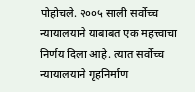पोहोचले. २००५ साली सर्वोच्च न्यायालयाने याबाबत एक महत्त्वाचा निर्णय दिला आहे. त्यात सर्वोच्च न्यायालयाने गृहनिर्माण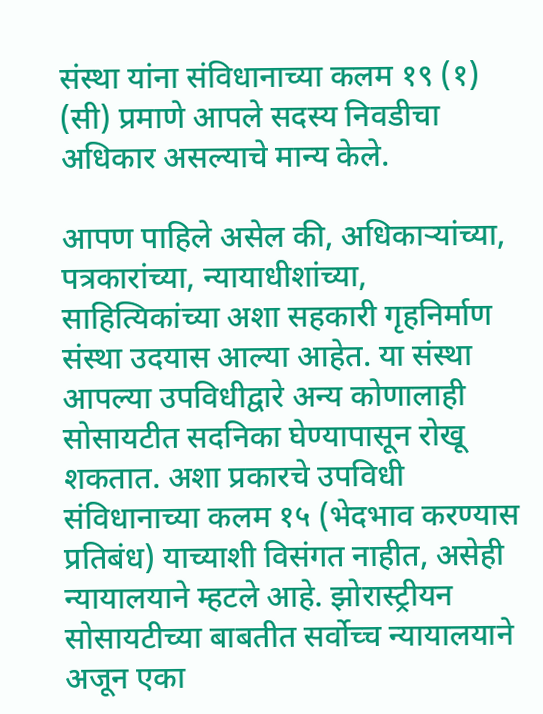संस्था यांना संविधानाच्या कलम १९ (१) (सी) प्रमाणे आपले सदस्य निवडीचा अधिकार असल्याचे मान्य केले.

आपण पाहिले असेल की, अधिकाऱ्यांच्या, पत्रकारांच्या, न्यायाधीशांच्या, साहित्यिकांच्या अशा सहकारी गृहनिर्माण संस्था उदयास आल्या आहेत. या संस्था आपल्या उपविधीद्वारे अन्य कोणालाही सोसायटीत सदनिका घेण्यापासून रोखू शकतात. अशा प्रकारचे उपविधी संविधानाच्या कलम १५ (भेदभाव करण्यास प्रतिबंध) याच्याशी विसंगत नाहीत, असेही न्यायालयाने म्हटले आहे. झोरास्ट्रीयन सोसायटीच्या बाबतीत सर्वोच्च न्यायालयाने अजून एका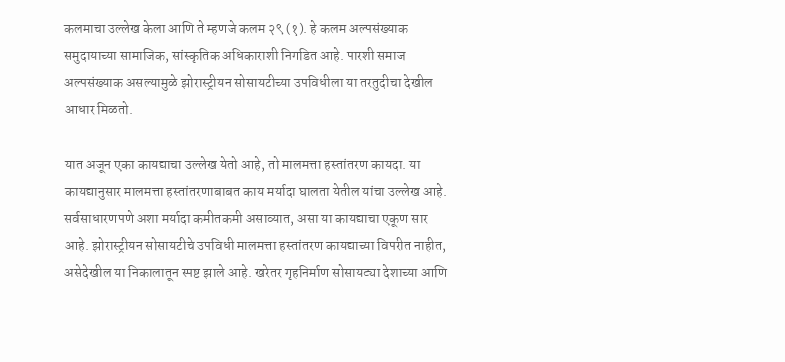कलमाचा उल्लेख केला आणि ते म्हणजे कलम २९ (१). हे कलम अल्पसंख्याक समुदायाच्या सामाजिक, सांस्कृतिक अधिकाराशी निगडित आहे. पारशी समाज अल्पसंख्याक असल्यामुळे झोरास्ट्रीयन सोसायटीच्या उपविधीला या तरतुदीचा देखील आधार मिळतो.

यात अजून एका कायद्याचा उल्लेख येतो आहे, तो मालमत्ता हस्तांतरण कायदा. या कायद्यानुसार मालमत्ता हस्तांतरणाबाबत काय मर्यादा घालता येतील यांचा उल्लेख आहे. सर्वसाधारणपणे अशा मर्यादा कमीतकमी असाव्यात, असा या कायद्याचा एकूण सार आहे. झोरास्ट्रीयन सोसायटीचे उपविधी मालमत्ता हस्तांतरण कायद्याच्या विपरीत नाहीत, असेदेखील या निकालातून स्पष्ट झाले आहे. खरेतर गृहनिर्माण सोसायट्या देशाच्या आणि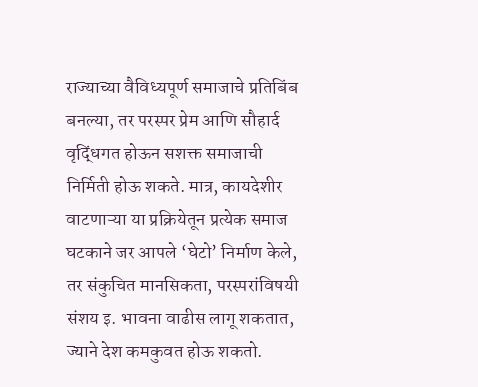राज्याच्या वैविध्यपूर्ण समाजाचे प्रतिबिंब बनल्या, तर परस्पर प्रेम आणि सौहार्द वृद्धिंगत होऊन सशक्त समाजाची निर्मिती होऊ शकते. मात्र, कायदेशीर वाटणाऱ्या या प्रक्रियेतून प्रत्येक समाज घटकाने जर आपले ‘घेटो’ निर्माण केले, तर संकुचित मानसिकता, परस्परांविषयी संशय इ. भावना वाढीस लागू शकतात, ज्याने देश कमकुवत होऊ शकतो.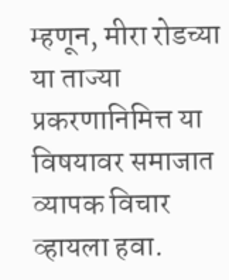म्हणून, मीरा रोडच्या या ताज्या प्रकरणानिमित्त या विषयावर समाजात व्यापक विचार व्हायला हवा.